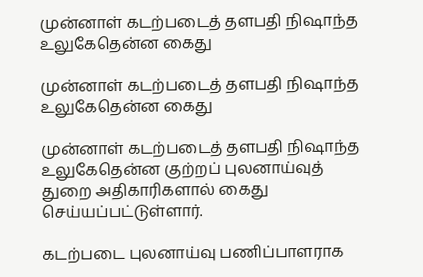முன்னாள் கடற்படைத் தளபதி நிஷாந்த உலுகேதென்ன கைது

முன்னாள் கடற்படைத் தளபதி நிஷாந்த உலுகேதென்ன கைது

முன்னாள் கடற்படைத் தளபதி நிஷாந்த உலுகேதென்ன குற்றப் புலனாய்வுத் துறை அதிகாரிகளால் கைது செய்யப்பட்டுள்ளார்.

கடற்படை புலனாய்வு பணிப்பாளராக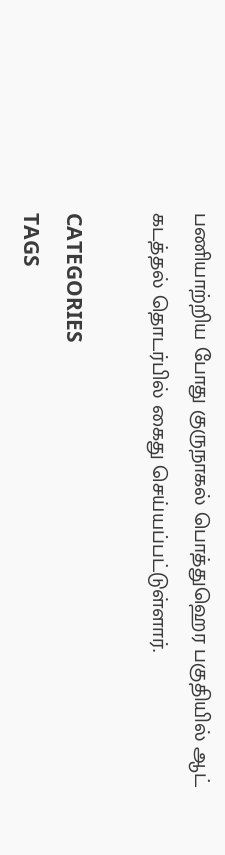பணியாற்றிய போது குருநாகல் பொத்துஹெர பகுதியில் ஆட் கடத்தல் தொடர்பில் கைது செய்யப்பட்டுள்ளார்.

CATEGORIES
TAGS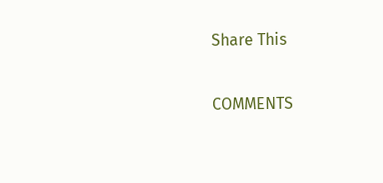Share This

COMMENTS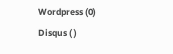Wordpress (0)
Disqus ( )